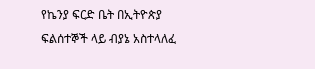የኬንያ ፍርድ ቤት በኢትዮጵያ ፍልሰተኞች ላይ ብያኔ አስተላለፈ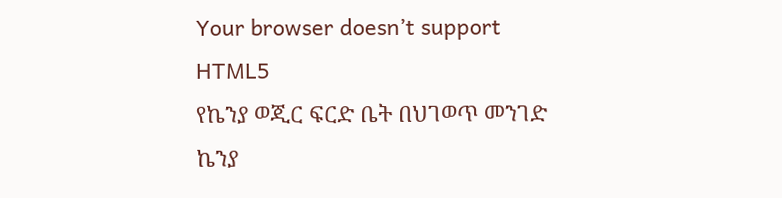Your browser doesn’t support HTML5
የኬንያ ወጂር ፍርድ ቤት በህገወጥ መንገድ ኬንያ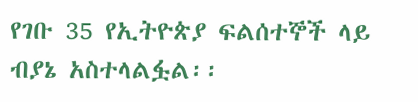የገቡ 35 የኢትዮጵያ ፍልሰተኞች ላይ ብያኔ አስተላልፏል፡፡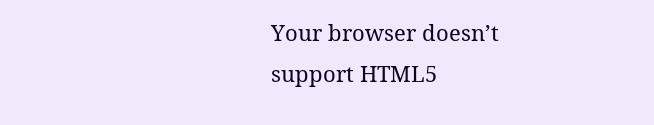Your browser doesn’t support HTML5